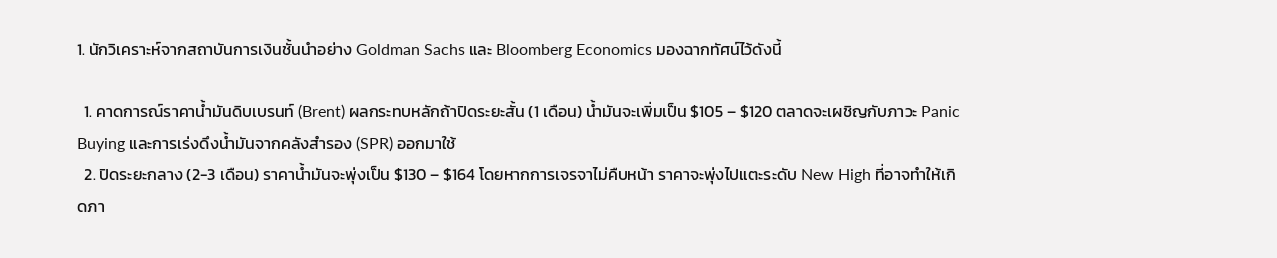1. นักวิเคราะห์จากสถาบันการเงินชั้นนำอย่าง Goldman Sachs และ Bloomberg Economics มองฉากทัศน์ไว้ดังนี้

  1. คาดการณ์ราคาน้ำมันดิบเบรนท์ (Brent) ผลกระทบหลักถ้าปิดระยะสั้น (1 เดือน) น้ำมันจะเพิ่มเป็น $105 – $120 ตลาดจะเผชิญกับภาวะ Panic Buying และการเร่งดึงน้ำมันจากคลังสำรอง (SPR) ออกมาใช้
  2. ปิดระยะกลาง (2-3 เดือน) ราคาน้ำมันจะพุ่งเป็น $130 – $164 โดยหากการเจรจาไม่คืบหน้า ราคาจะพุ่งไปแตะระดับ New High ที่อาจทำให้เกิดภา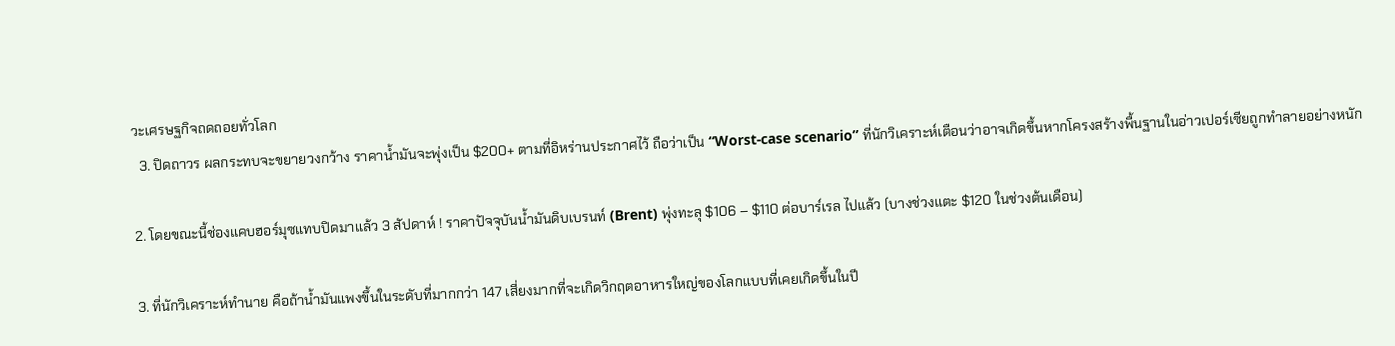วะเศรษฐกิจถดถอยทั่วโลก
  3. ปิดถาวร ผลกระทบจะขยายวงกว้าง ราคาน้ำมันจะพุ่งเป็น $200+ ตามที่อิหร่านประกาศไว้ ถือว่าเป็น “Worst-case scenario” ที่นักวิเคราะห์เตือนว่าอาจเกิดขึ้นหากโครงสร้างพื้นฐานในอ่าวเปอร์เซียถูกทำลายอย่างหนัก

2. โดยขณะนี้ช่องแคบฮอร์มุซแทบปิดมาแล้ว 3 สัปดาห์ ! ราคาปัจจุบันน้ำมันดิบเบรนท์ (Brent) พุ่งทะลุ $106 – $110 ต่อบาร์เรล ไปแล้ว (บางช่วงแตะ $120 ในช่วงต้นเดือน)

3. ที่นักวิเคราะห์ทำนาย คือถ้าน้ำมันแพงขึ้นในระดับที่มากกว่า 147 เสี่ยงมากที่จะเกิดวิกฤตอาหารใหญ่ของโลกแบบที่เคยเกิดขึ้นในปี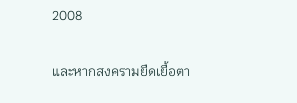2008

และหากสงครามยืดเยื้อตา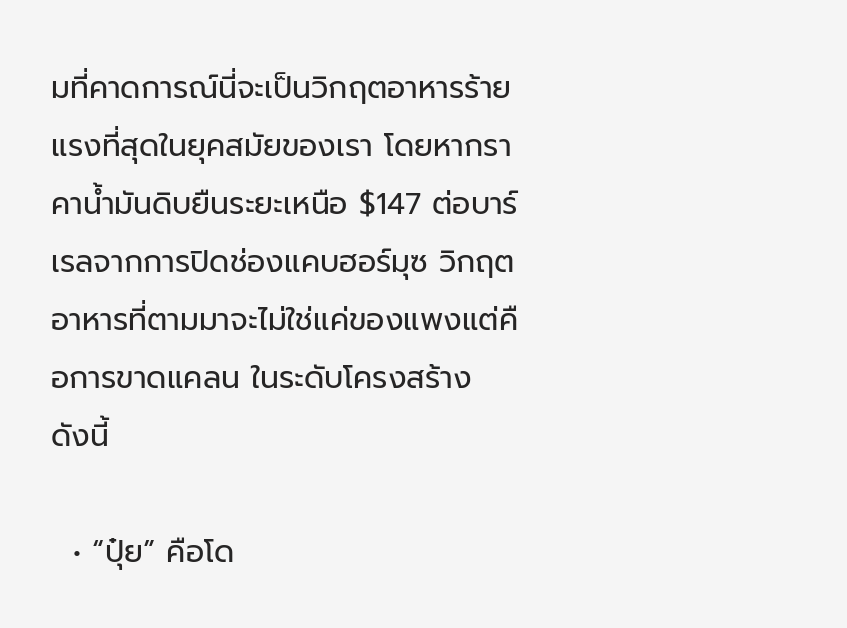มที่คาดการณ์นี่จะเป็นวิกฤตอาหารร้ายแรงที่สุดในยุคสมัยของเรา โดยหากราคาน้ำมันดิบยืนระยะเหนือ $147 ต่อบาร์เรลจากการปิดช่องแคบฮอร์มุซ วิกฤตอาหารที่ตามมาจะไม่ใช่แค่ของแพงแต่คือการขาดแคลน ในระดับโครงสร้าง ดังนี้

  • “ปุ๋ย” คือโด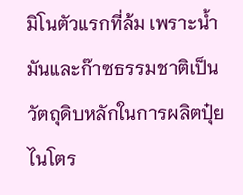มิโนตัวแรกที่ล้ม เพราะน้ำมันและก๊าซธรรมชาติเป็นวัตถุดิบหลักในการผลิตปุ๋ยไนโตร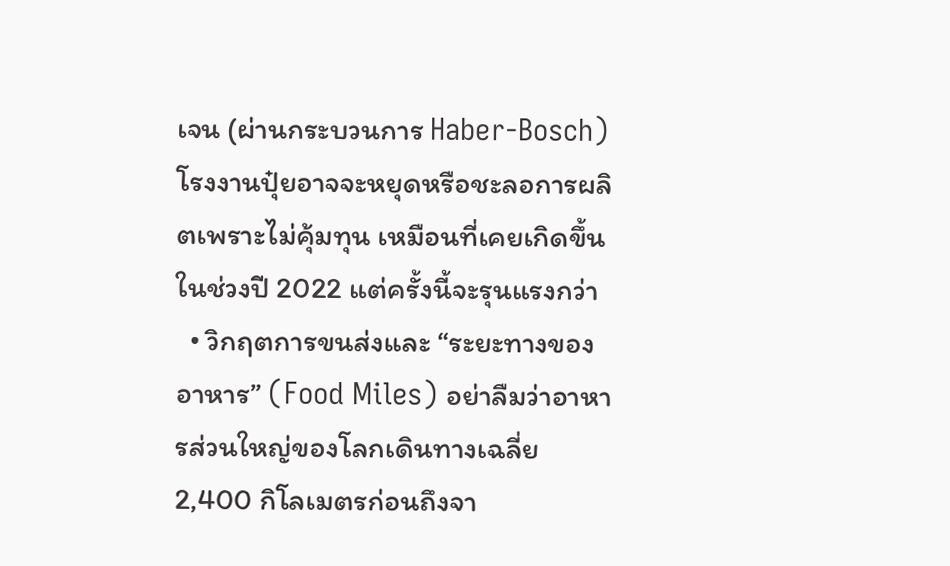เจน (ผ่านกระบวนการ Haber-Bosch) โรงงานปุ๋ยอาจจะหยุดหรือชะลอการผลิตเพราะไม่คุ้มทุน เหมือนที่เคยเกิดขึ้นในช่วงปี 2022 แต่ครั้งนี้จะรุนแรงกว่า
  • วิกฤตการขนส่งและ “ระยะทางของอาหาร” (Food Miles) อย่าลืมว่าอาหารส่วนใหญ่ของโลกเดินทางเฉลี่ย 2,400 กิโลเมตรก่อนถึงจา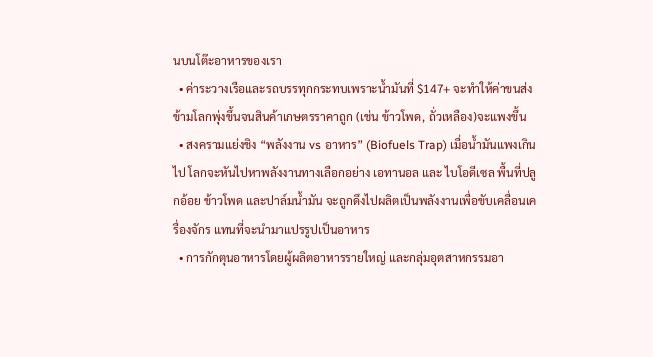นบนโต๊ะอาหารของเรา
  • ค่าระวางเรือและรถบรรทุกกระทบเพราะน้ำมันที่ $147+ จะทำให้ค่าขนส่งข้ามโลกพุ่งขึ้นจนสินค้าเกษตรราคาถูก (เช่น ข้าวโพด, ถั่วเหลือง)จะแพงขึ้น
  • สงครามแย่งชิง “พลังงาน vs อาหาร” (Biofuels Trap) เมื่อน้ำมันแพงเกินไป โลกจะหันไปหาพลังงานทางเลือกอย่าง เอทานอล และ ไบโอดีเซล พื้นที่ปลูกอ้อย ข้าวโพด และปาล์มน้ำมัน จะถูกดึงไปผลิตเป็นพลังงานเพื่อขับเคลื่อนเครื่องจักร แทนที่จะนำมาแปรรูปเป็นอาหาร
  • การกักตุนอาหารโดยผู้ผลิตอาหารรายใหญ่ และกลุ่มอุตสาหกรรมอา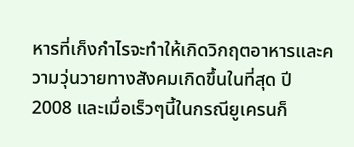หารที่เก็งกำไรจะทำให้เกิดวิกฤตอาหารและความวุ่นวายทางสังคมเกิดขึ้นในที่สุด ปี 2008 และเมื่อเร็วๆนี้ในกรณียูเครนก็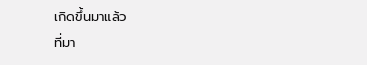เกิดขึ้นมาแล้ว
ที่มา